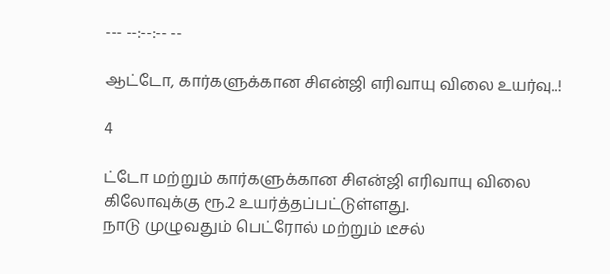--- --:--:-- --

ஆட்டோ, கார்களுக்கான சிஎன்ஜி எரிவாயு விலை உயர்வு..!

4

ட்டோ மற்றும் கார்களுக்கான சிஎன்ஜி எரிவாயு விலை கிலோவுக்கு ரூ.2 உயர்த்தப்பட்டுள்ளது.
நாடு முழுவதும் பெட்ரோல் மற்றும் டீசல்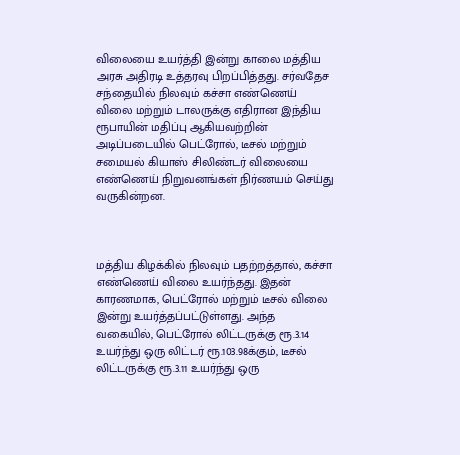விலையை உயர்த்தி இன்று காலை மத்திய அரசு அதிரடி உத்தரவு பிறப்பித்தது. சர்வதேச சந்தையில் நிலவும் கச்சா எண்ணெய் விலை மற்றும் டாலருக்கு எதிரான இந்திய ரூபாயின் மதிப்பு ஆகியவற்றின் அடிப்படையில் பெட்ரோல், டீசல் மற்றும் சமையல் கியாஸ் சிலிண்டர் விலையை எண்ணெய் நிறுவனங்கள் நிர்ணயம் செய்து வருகின்றன.



மத்திய கிழக்கில் நிலவும் பதற்றத்தால், கச்சா எண்ணெய் விலை உயர்ந்தது. இதன் காரணமாக, பெட்ரோல் மற்றும் டீசல் விலை இன்று உயர்த்தப்பட்டுள்ளது. அந்த வகையில், பெட்ரோல் லிட்டருக்கு ரூ.3.14 உயர்ந்து ஒரு லிட்டர் ரூ.103.98க்கும், டீசல் லிட்டருக்கு ரூ.3.11 உயர்ந்து ஒரு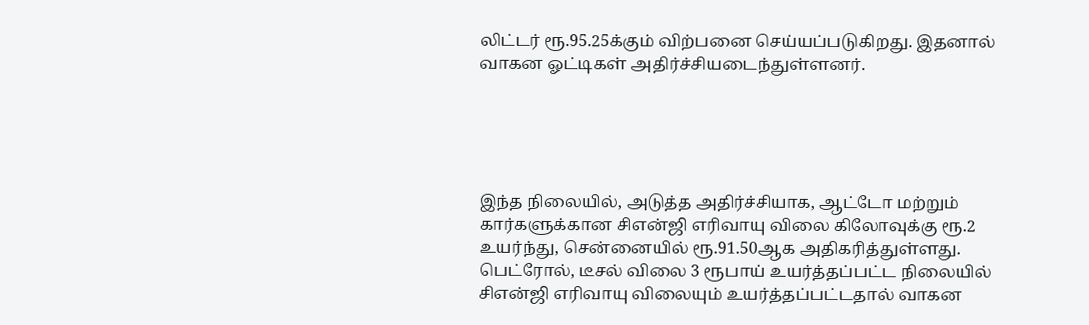லிட்டர் ரூ.95.25க்கும் விற்பனை செய்யப்படுகிறது. இதனால் வாகன ஓட்டிகள் அதிர்ச்சியடைந்துள்ளனர்.





இந்த நிலையில், அடுத்த அதிர்ச்சியாக, ஆட்டோ மற்றும் கார்களுக்கான சிஎன்ஜி எரிவாயு விலை கிலோவுக்கு ரூ.2 உயர்ந்து, சென்னையில் ரூ.91.50ஆக அதிகரித்துள்ளது. பெட்ரோல், டீசல் விலை 3 ரூபாய் உயர்த்தப்பட்ட நிலையில் சிஎன்ஜி எரிவாயு விலையும் உயர்த்தப்பட்டதால் வாகன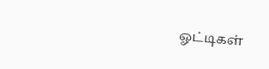ஓட்டிகள்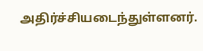அதிர்ச்சியடைந்துள்ளனர்.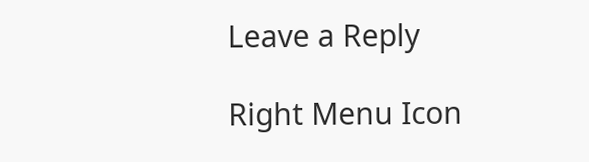Leave a Reply

Right Menu Icon